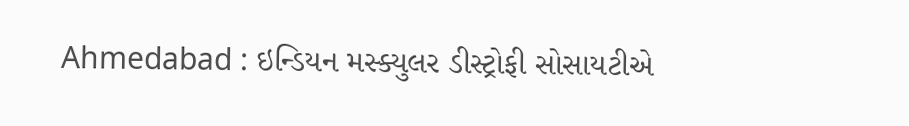Ahmedabad : ઇન્ડિયન મસ્ક્યુલર ડીસ્ટ્રોફી સોસાયટીએ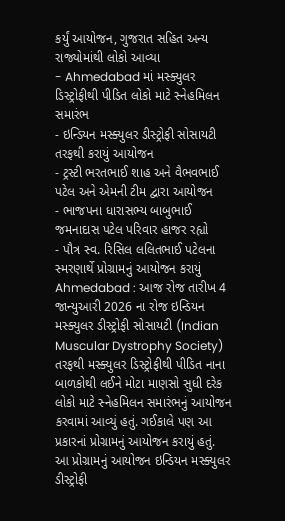કર્યું આયોજન, ગુજરાત સહિત અન્ય રાજ્યોમાંથી લોકો આવ્યા
- Ahmedabad માં મસ્ક્યુલર ડિસ્ટ્રોફીથી પીડિત લોકો માટે સ્નેહમિલન સમારંભ
- ઇન્ડિયન મસ્ક્યુલર ડીસ્ટ્રોફી સોસાયટી તરફથી કરાયું આયોજન
- ટ્રસ્ટી ભરતભાઈ શાહ અને વૈભવભાઈ પટેલ અને એમની ટીમ દ્વારા આયોજન
- ભાજપના ધારાસભ્ય બાબુભાઈ જમનાદાસ પટેલ પરિવાર હાજર રહ્યો
- પૌત્ર સ્વ. રિસિલ લલિતભાઈ પટેલના સ્મરણાર્થે પ્રોગ્રામનું આયોજન કરાયું
Ahmedabad : આજ રોજ તારીખ 4 જાન્યુઆરી 2026 ના રોજ ઇન્ડિયન મસ્ક્યુલર ડીસ્ટ્રોફી સોસાયટી (Indian Muscular Dystrophy Society) તરફથી મસ્ક્યુલર ડિસ્ટ્રોફીથી પીડિત નાના બાળકોથી લઈને મોટા માણસો સુધી દરેક લોકો માટે સ્નેહમિલન સમારંભનું આયોજન કરવામાં આવ્યું હતું. ગઈકાલે પણ આ પ્રકારનાં પ્રોગ્રામનું આયોજન કરાયું હતું.
આ પ્રોગ્રામનું આયોજન ઇન્ડિયન મસ્ક્યુલર ડીસ્ટ્રોફી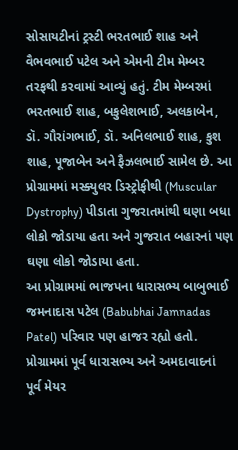સોસાયટીનાં ટ્રસ્ટી ભરતભાઈ શાહ અને વૈભવભાઈ પટેલ અને એમની ટીમ મેમ્બર તરફથી કરવામાં આવ્યું હતું. ટીમ મેમ્બરમાં ભરતભાઈ શાહ, બકુલેશભાઈ, અલકાબેન, ડૉ. ગૌરાંગભાઈ, ડૉ. અનિલભાઈ શાહ, કુશ શાહ, પૂજાબેન અને ફૈઝલભાઈ સામેલ છે. આ પ્રોગ્રામમાં મસ્ક્યુલર ડિસ્ટ્રોફીથી (Muscular Dystrophy) પીડાતા ગુજરાતમાંથી ઘણા બધા લોકો જોડાયા હતા અને ગુજરાત બહારનાં પણ ઘણા લોકો જોડાયા હતા.
આ પ્રોગ્રામમાં ભાજપના ધારાસભ્ય બાબુભાઈ જમનાદાસ પટેલ (Babubhai Jamnadas Patel) પરિવાર પણ હાજર રહ્યો હતો. પ્રોગ્રામમાં પૂર્વ ધારાસભ્ય અને અમદાવાદનાં પૂર્વ મેયર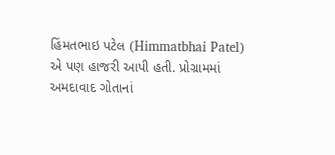હિંમતભાઇ પટેલ (Himmatbhai Patel) એ પણ હાજરી આપી હતી. પ્રોગ્રામમાં અમદાવાદ ગોતાનાં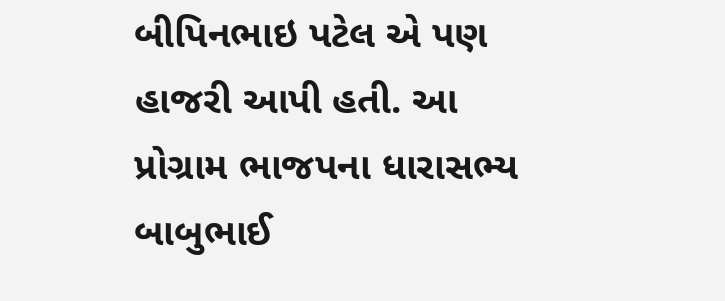બીપિનભાઇ પટેલ એ પણ હાજરી આપી હતી. આ પ્રોગ્રામ ભાજપના ધારાસભ્ય બાબુભાઈ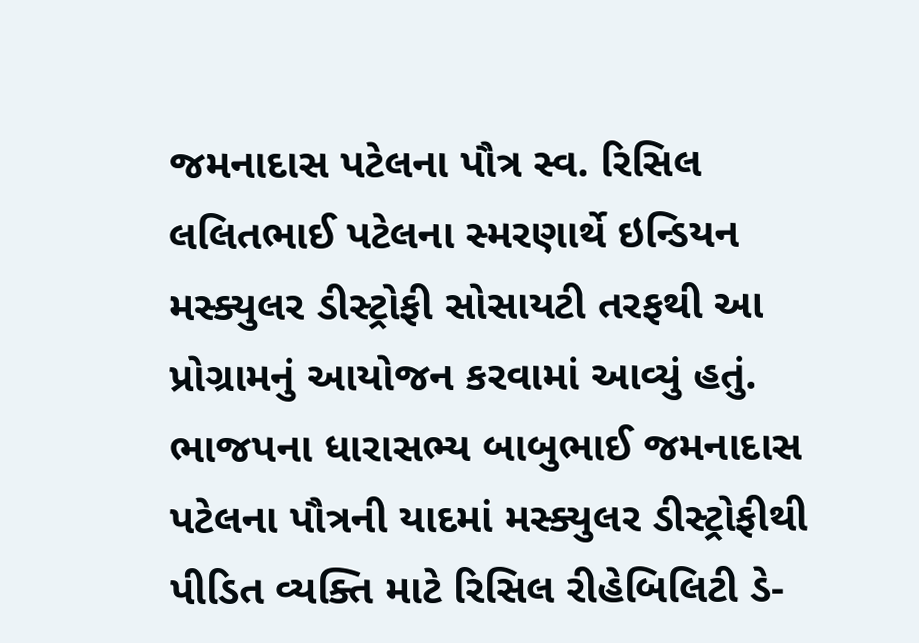જમનાદાસ પટેલના પૌત્ર સ્વ. રિસિલ લલિતભાઈ પટેલના સ્મરણાર્થે ઇન્ડિયન મસ્ક્યુલર ડીસ્ટ્રોફી સોસાયટી તરફથી આ પ્રોગ્રામનું આયોજન કરવામાં આવ્યું હતું. ભાજપના ધારાસભ્ય બાબુભાઈ જમનાદાસ પટેલના પૌત્રની યાદમાં મસ્ક્યુલર ડીસ્ટ્રોફીથી પીડિત વ્યક્તિ માટે રિસિલ રીહેબિલિટી ડે-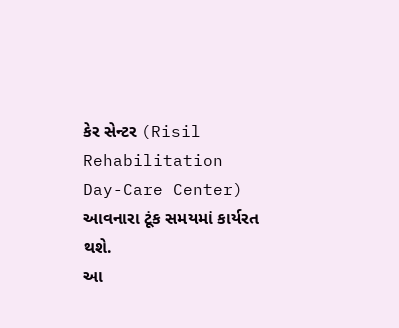કેર સેન્ટર (Risil Rehabilitation Day-Care Center) આવનારા ટૂંક સમયમાં કાર્યરત થશે.
આ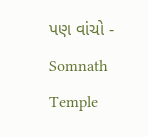પણ વાંચો - Somnath Temple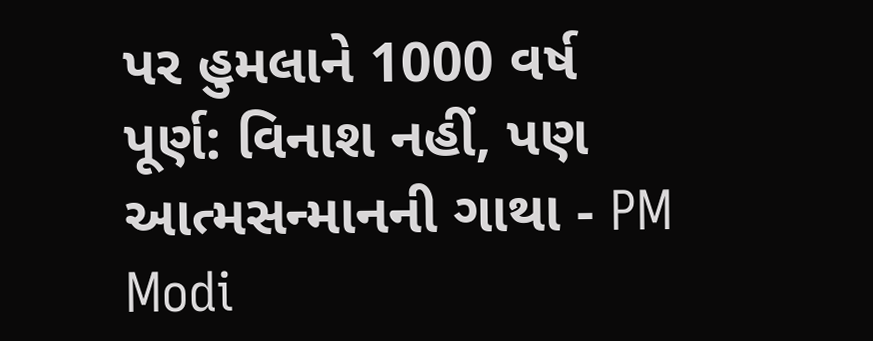પર હુમલાને 1000 વર્ષ પૂર્ણ: વિનાશ નહીં, પણ આત્મસન્માનની ગાથા - PM Modi